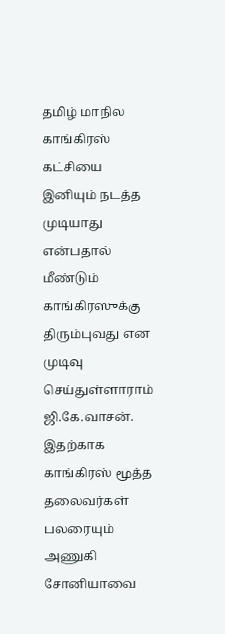தமிழ் மாநில காங்கிரஸ் கட்சியை இனியும் நடத்த முடியாது என்பதால் மீண்டும் காங்கிரஸுக்கு திரும்புவது என முடிவு செய்துள்ளாராம் ஜி.கே.வாசன். இதற்காக காங்கிரஸ் மூத்த தலைவர்கள் பலரையும் அணுகி சோனியாவை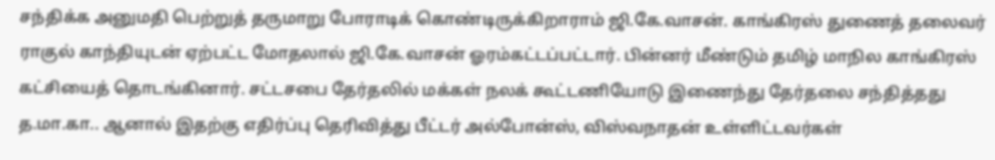சந்திக்க அனுமதி பெற்றுத் தருமாறு போராடிக் கொண்டிருக்கிறாராம் ஜி.கே.வாசன். காங்கிரஸ் துணைத் தலைவர் ராகுல் காந்தியுடன் ஏற்பட்ட மோதலால் ஜி.கே.வாசன் ஓரம்கட்டப்பட்டார். பின்னர் மீண்டும் தமிழ் மாநில காங்கிரஸ் கட்சியைத் தொடங்கினார். சட்டசபை தேர்தலில் மக்கள் நலக் கூட்டணியோடு இணைந்து தேர்தலை சந்தித்தது த.மா.கா.. ஆனால் இதற்கு எதிர்ப்பு தெரிவித்து பீட்டர் அல்போன்ஸ், விஸ்வநாதன் உள்ளிட்டவர்கள்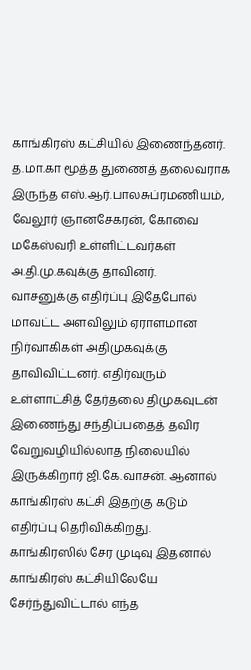காங்கிரஸ் கட்சியில் இணைந்தனர். த.மா.கா மூத்த துணைத் தலைவராக இருந்த எஸ்.ஆர்.பாலசுப்ரமணியம், வேலூர் ஞானசேகரன், கோவை மகேஸ்வரி உள்ளிட்டவர்கள் அ.தி.மு.கவுக்கு தாவினர்.
வாசனுக்கு எதிர்ப்பு இதேபோல் மாவட்ட அளவிலும் ஏராளமான நிர்வாகிகள் அதிமுகவுக்கு தாவிவிட்டனர். எதிர்வரும் உள்ளாட்சித் தேர்தலை திமுகவுடன் இணைந்து சந்திப்பதைத் தவிர வேறுவழியில்லாத நிலையில் இருக்கிறார் ஜி.கே.வாசன். ஆனால் காங்கிரஸ் கட்சி இதற்கு கடும் எதிர்ப்பு தெரிவிக்கிறது.
காங்கிரஸில் சேர முடிவு இதனால் காங்கிரஸ் கட்சியிலேயே சேர்ந்துவிட்டால் எந்த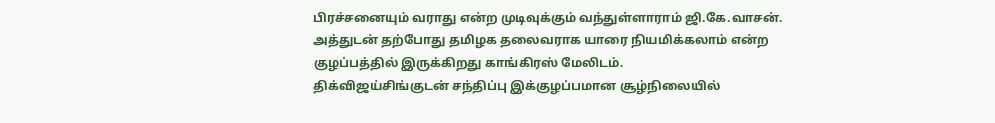பிரச்சனையும் வராது என்ற முடிவுக்கும் வந்துள்ளாராம் ஜி.கே.வாசன். அத்துடன் தற்போது தமிழக தலைவராக யாரை நியமிக்கலாம் என்ற குழப்பத்தில் இருக்கிறது காங்கிரஸ் மேலிடம்.
திக்விஜய்சிங்குடன் சந்திப்பு இக்குழப்பமான சூழ்நிலையில்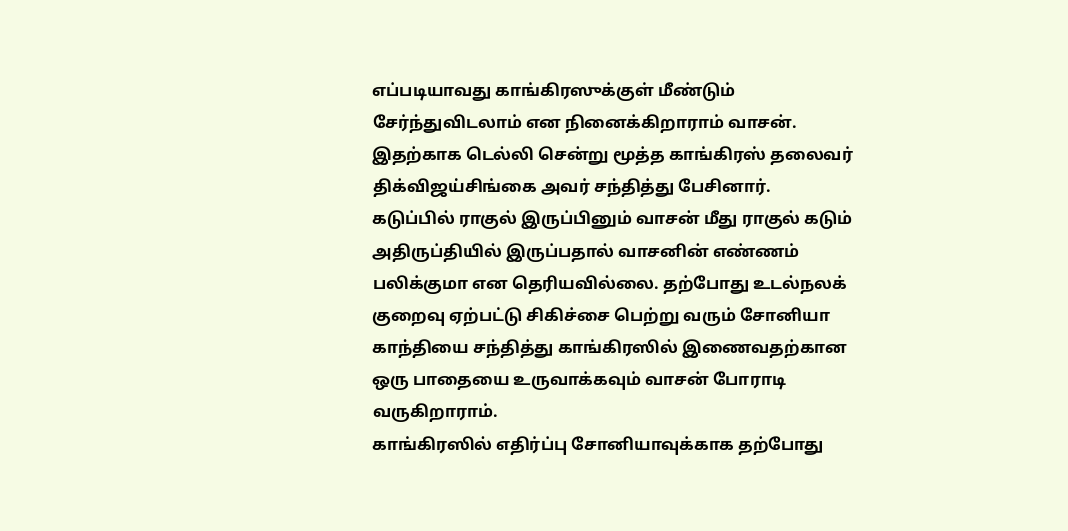எப்படியாவது காங்கிரஸுக்குள் மீண்டும் சேர்ந்துவிடலாம் என நினைக்கிறாராம் வாசன். இதற்காக டெல்லி சென்று மூத்த காங்கிரஸ் தலைவர் திக்விஜய்சிங்கை அவர் சந்தித்து பேசினார்.
கடுப்பில் ராகுல் இருப்பினும் வாசன் மீது ராகுல் கடும் அதிருப்தியில் இருப்பதால் வாசனின் எண்ணம் பலிக்குமா என தெரியவில்லை. தற்போது உடல்நலக் குறைவு ஏற்பட்டு சிகிச்சை பெற்று வரும் சோனியா காந்தியை சந்தித்து காங்கிரஸில் இணைவதற்கான ஒரு பாதையை உருவாக்கவும் வாசன் போராடி வருகிறாராம்.
காங்கிரஸில் எதிர்ப்பு சோனியாவுக்காக தற்போது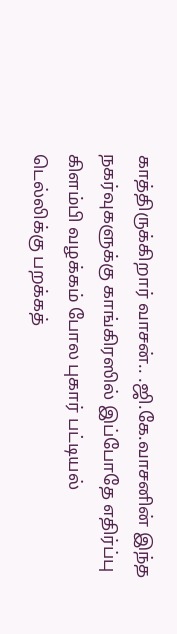காத்திருக்கிறார் வாசன்.. .ஜி.கே.வாசனின் இந்த நகர்வுகளுக்கு காங்கிரஸில் இப்போதே எதிர்ப்பு கிளம்பி வழக்கம் போல புகார் பட்டியல் டெல்லிக்கு பறக்கத்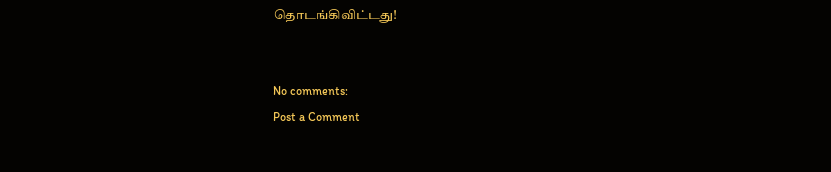தொடங்கிவிட்டது!


No comments:
Post a Comment